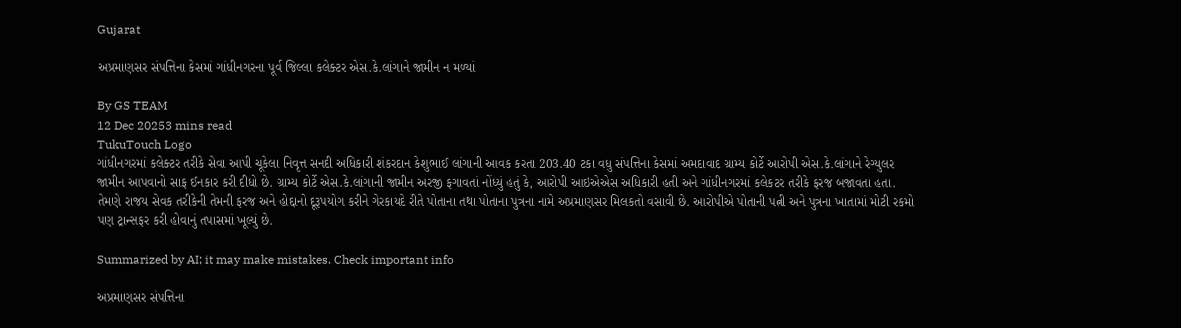Gujarat

અપ્રમાણસર સંપત્તિના કેસમાં ગાંધીનગરના પૂર્વ જિલ્લા કલેક્ટર એસ.કે.લાંગાને જામીન ન મળ્યાં

By GS TEAM
12 Dec 20253 mins read
TukuTouch Logo
ગાંધીનગરમાં કલેક્ટર તરીકે સેવા આપી ચૂકેલા નિવૃત્ત સનદી અધિકારી શંકરદાન કેશુભાઈ લાંગાની આવક કરતા 203.40 ટકા વધુ સંપત્તિના કેસમાં અમદાવાદ ગ્રામ્ય કોર્ટે આરોપી એસ.કે.લાંગાને રેગ્યુલર જામીન આપવાનો સાફ ઈનકાર કરી દીધો છે. ગ્રામ્ય કોર્ટે એસ.કે.લાંગાની જામીન અરજી ફગાવતાં નોંધ્યું હતું કે, આરોપી આઇએએસ અધિકારી હતી અને ગાંધીનગરમાં કલેકટર તરીકે ફરજ બજાવતા હતા. તેમણે રાજય સેવક તરીકેની તેમની ફરજ અને હોદ્દાનો દૂરૂપયોગ કરીને ગેરકાયદે રીતે પોતાના તથા પોતાના પુત્રના નામે અપ્રમાણસર મિલકતો વસાવી છે. આરોપીએ પોતાની પત્ની અને પુત્રના ખાતામાં મોટી રકમો પણ ટ્રાન્સફર કરી હોવાનું તપાસમાં ખૂલ્યું છે.

Summarized by AI; it may make mistakes. Check important info

અપ્રમાણસર સંપત્તિના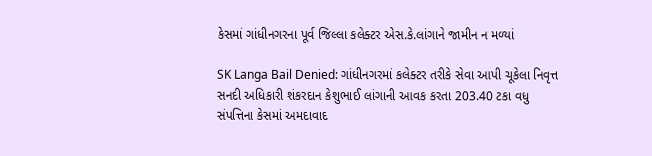કેસમાં ગાંધીનગરના પૂર્વ જિલ્લા કલેક્ટર એસ.કે.લાંગાને જામીન ન મળ્યાં

SK Langa Bail Denied: ગાંધીનગરમાં કલેક્ટર તરીકે સેવા આપી ચૂકેલા નિવૃત્ત સનદી અધિકારી શંકરદાન કેશુભાઈ લાંગાની આવક કરતા 203.40 ટકા વધુ સંપત્તિના કેસમાં અમદાવાદ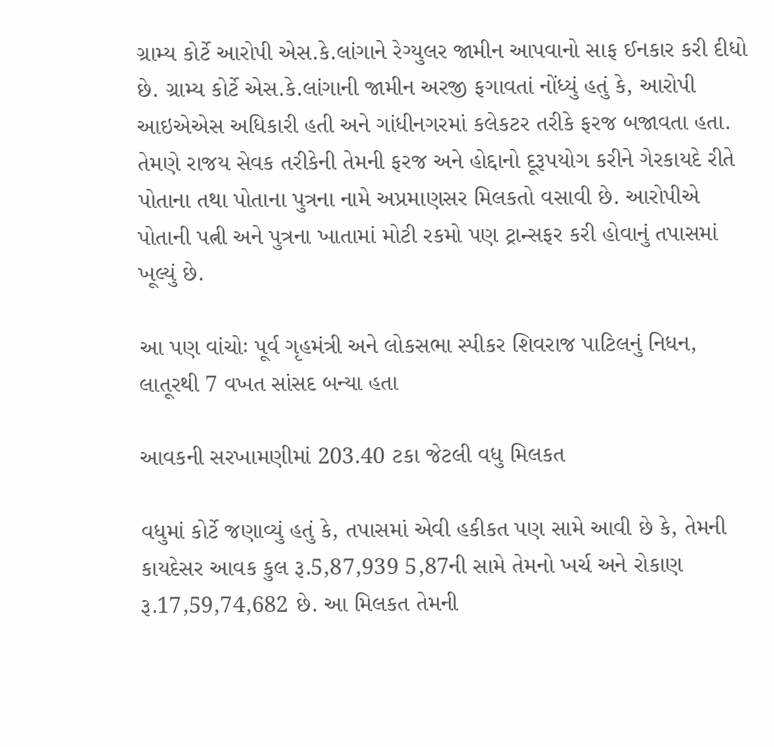ગ્રામ્ય કોર્ટે આરોપી એસ.કે.લાંગાને રેગ્યુલર જામીન આપવાનો સાફ ઈનકાર કરી દીધો છે. ગ્રામ્ય કોર્ટે એસ.કે.લાંગાની જામીન અરજી ફગાવતાં નોંધ્યું હતું કે, આરોપી આઇએએસ અધિકારી હતી અને ગાંધીનગરમાં કલેકટર તરીકે ફરજ બજાવતા હતા. તેમણે રાજય સેવક તરીકેની તેમની ફરજ અને હોદ્દાનો દૂરૂપયોગ કરીને ગેરકાયદે રીતે પોતાના તથા પોતાના પુત્રના નામે અપ્રમાણસર મિલકતો વસાવી છે. આરોપીએ પોતાની પત્ની અને પુત્રના ખાતામાં મોટી રકમો પણ ટ્રાન્સફર કરી હોવાનું તપાસમાં ખૂલ્યું છે.

આ પણ વાંચોઃ પૂર્વ ગૃહમંત્રી અને લોકસભા સ્પીકર શિવરાજ પાટિલનું નિધન, લાતૂરથી 7 વખત સાંસદ બન્યા હતા

આવકની સરખામણીમાં 203.40 ટકા જેટલી વધુ મિલકત

વધુમાં કોર્ટે જણાવ્યું હતું કે, તપાસમાં એવી હકીકત પણ સામે આવી છે કે, તેમની કાયદેસર આવક કુલ રૂ.5,87,939 5,87ની સામે તેમનો ખર્ચ અને રોકાણ રૂ.17,59,74,682 છે. આ મિલકત તેમની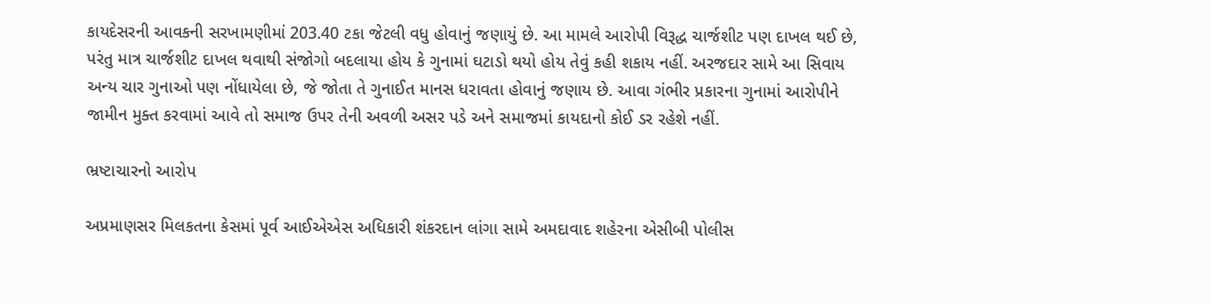કાયદેસરની આવકની સરખામણીમાં 203.40 ટકા જેટલી વધુ હોવાનું જણાયું છે. આ મામલે આરોપી વિરૂદ્ધ ચાર્જશીટ પણ દાખલ થઈ છે, પરંતુ માત્ર ચાર્જશીટ દાખલ થવાથી સંજોગો બદલાયા હોય કે ગુનામાં ઘટાડો થયો હોય તેવું કહી શકાય નહીં. અરજદાર સામે આ સિવાય અન્ય ચાર ગુનાઓ પણ નોંધાયેલા છે, જે જોતા તે ગુનાઈત માનસ ધરાવતા હોવાનું જણાય છે. આવા ગંભીર પ્રકારના ગુનામાં આરોપીને જામીન મુક્ત કરવામાં આવે તો સમાજ ઉપર તેની અવળી અસર પડે અને સમાજમાં કાયદાનો કોઈ ડર રહેશે નહીં.

ભ્રષ્ટાચારનો આરોપ

અપ્રમાણસર મિલકતના કેસમાં પૂર્વ આઈએએસ અધિકારી શંકરદાન લાંગા સામે અમદાવાદ શહેરના એસીબી પોલીસ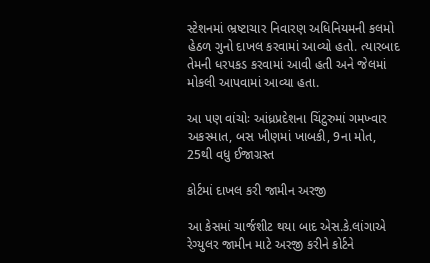સ્ટેશનમાં ભ્રષ્ટાચાર નિવારણ અધિનિયમની કલમો હેઠળ ગુનો દાખલ કરવામાં આવ્યો હતો. ત્યારબાદ તેમની ધરપકડ કરવામાં આવી હતી અને જેલમાં મોકલી આપવામાં આવ્યા હતા.

આ પણ વાંચોઃ આંધ્રપ્રદેશના ચિંટુરુમાં ગમખ્વાર અકસ્માત, બસ ખીણમાં ખાબકી, 9ના મોત, 25થી વધુ ઈજાગ્રસ્ત

કોર્ટમાં દાખલ કરી જામીન અરજી

આ કેસમાં ચાર્જશીટ થયા બાદ એસ.કે.લાંગાએ રેગ્યુલર જામીન માટે અરજી કરીને કોર્ટને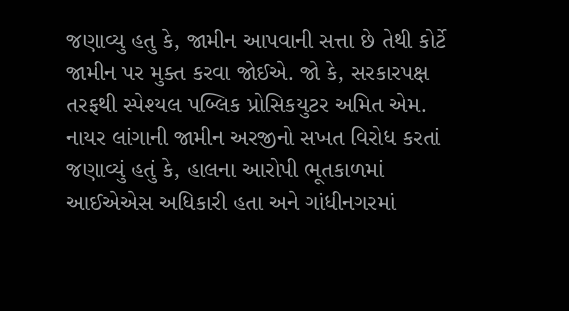જણાવ્યુ હતુ કે, જામીન આપવાની સત્તા છે તેથી કોર્ટે જામીન પર મુક્ત કરવા જોઈએ. જો કે, સરકારપક્ષ તરફથી સ્પેશ્યલ પબ્લિક પ્રોસિકયુટર અમિત એમ. નાયર લાંગાની જામીન અરજીનો સખત વિરોધ કરતાં જણાવ્યું હતું કે, હાલના આરોપી ભૂતકાળમાં આઈએએસ અધિકારી હતા અને ગાંધીનગરમાં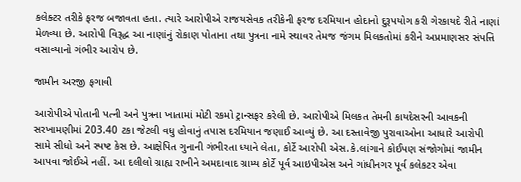કલેક્ટર તરીકે ફરજ બજાવતા હતા. ત્યારે આરોપીએ રાજયસેવક તરીકેની ફરજ દરમિયાન હોદાનો દુરૂપયોગ કરી ગેરકાયદે રીતે નાણાં મેળવ્યા છે. આરોપી વિરૂદ્ધ આ નાણાંનું રોકાણ પોતાના તથા પુત્રના નામે સ્થાવર તેમજ જંગમ મિલકતોમાં કરીને અપ્રમાણસર સંપત્તિ વસાવ્યાનો ગંભીર આરોપ છે.

જામીન અરજી ફગાવી

આરોપીએ પોતાની પત્ની અને પુત્રના ખાતામાં મોટી રકમો ટ્રાન્સફર કરેલી છે. આરોપીએ મિલકત તેમની કાયદેસરની આવકની સરખામણીમાં 203.40 ટકા જેટલી વધુ હોવાનું તપાસ દરમિયાન જણાઈ આવ્યું છે. આ દસ્તાવેજી પુરાવાઓના આધારે આરોપી સામે સીધો અને સ્પષ્ટ કેસ છે. આક્ષેપિત ગુનાની ગંભીરતા ધ્યાને લેતા, કોર્ટે આરોપી એસ.કે.લાંગાને કોઈપણ સંજોગોમાં જામીન આપવા જોઈએ નહીં. આ દલીલો ગ્રાહ્ય રાખીને અમદાવાદ ગ્રામ્ય કોર્ટે પૂર્વ આઇપીએસ અને ગાંધીનગર પૂર્વ કલેકટર એવા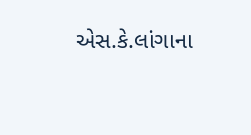એસ.કે.લાંગાના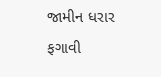જામીન ધરાર ફગાવી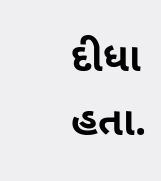દીધા હતા.